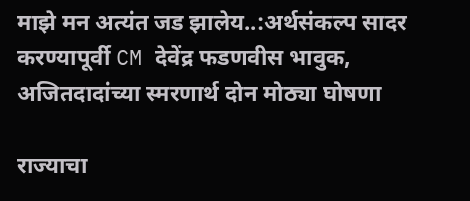माझे मन अत्यंत जड झालेय..:अर्थसंकल्प सादर करण्यापूर्वी CM देवेंद्र फडणवीस भावुक, अजितदादांच्या स्मरणार्थ दोन मोठ्या घोषणा

राज्याचा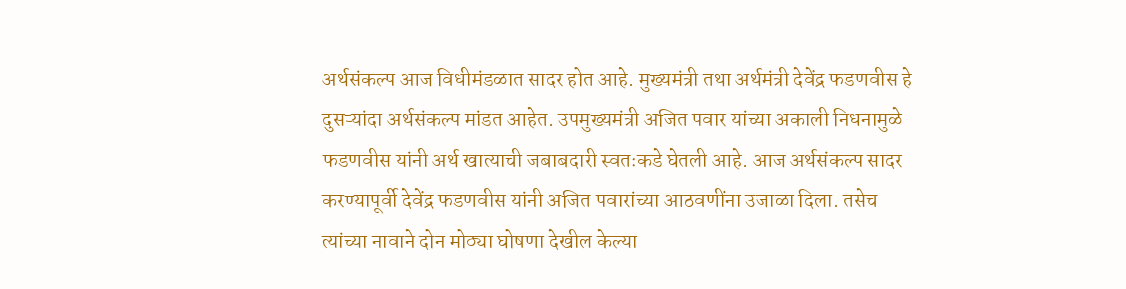अर्थसंकल्प आज विधीमंडळात सादर होत आहे. मुख्यमंत्री तथा अर्थमंत्री देवेंद्र फडणवीस हे दुसऱ्यांदा अर्थसंकल्प मांडत आहेत. उपमुख्यमंत्री अजित पवार यांच्या अकाली निधनामुळे फडणवीस यांनी अर्थ खात्याची जबाबदारी स्वतःकडे घेतली आहे. आज अर्थसंकल्प सादर करण्यापूर्वी देवेंद्र फडणवीस यांनी अजित पवारांच्या आठवणींना उजाळा दिला. तसेच त्यांच्या नावाने दोन मोठ्या घोषणा देखील केल्या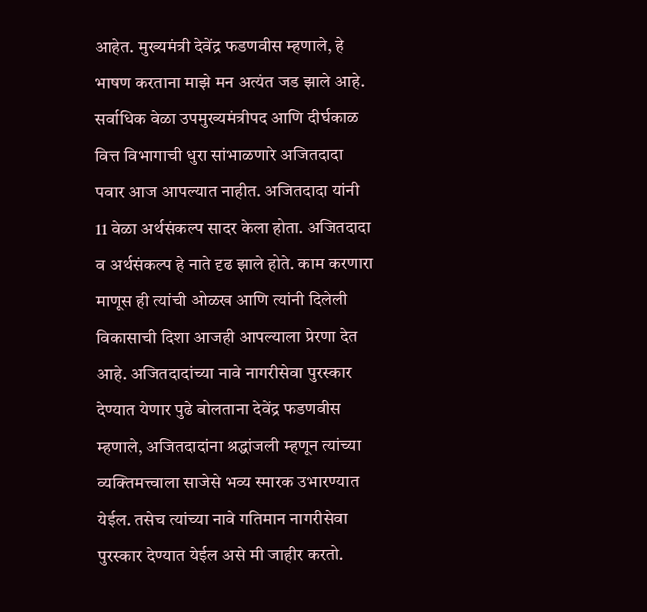आहेत. मुख्यमंत्री देवेंद्र फडणवीस म्हणाले, हे भाषण करताना माझे मन अत्यंत जड झाले आहे. सर्वाधिक वेळा उपमुख्यमंत्रीपद आणि दीर्घकाळ वित्त विभागाची धुरा सांभाळणारे अजितदादा पवार आज आपल्यात नाहीत. अजितदादा यांनी 11 वेळा अर्थसंकल्प सादर केला होता. अजितदादा व अर्थसंकल्प हे नाते दृढ झाले होते. काम करणारा माणूस ही त्यांची ओळख आणि त्यांनी दिलेली विकासाची दिशा आजही आपल्याला प्रेरणा देत आहे. अजितदादांच्या नावे नागरीसेवा पुरस्कार देण्यात येणार पुढे बोलताना देवेंद्र फडणवीस म्हणाले, अजितदादांना श्रद्धांजली म्हणून त्यांच्या व्यक्तिमत्त्वाला साजेसे भव्य स्मारक उभारण्यात येईल. तसेच त्यांच्या नावे गतिमान नागरीसेवा पुरस्कार देण्यात येईल असे मी जाहीर करतो.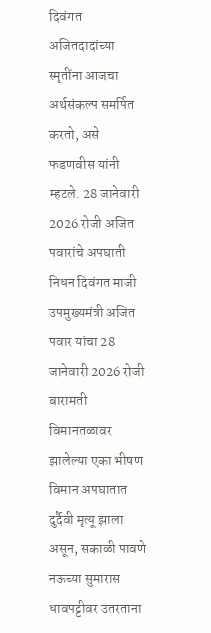दिवंगत अजितदादांच्या स्मृतींना आजचा अर्थसंकल्प समर्पित करतो, असे फडणवीस यांनी म्हटले. 28 जानेवारी 2026 रोजी अजित पवारांचे अपघाती निधन दिवंगत माजी उपमुख्यमंत्री अजित पवार यांचा 28 जानेवारी 2026 रोजी बारामती विमानतळावर झालेल्या एका भीषण विमान अपघातात दुर्दैवी मृत्यू झाला असून, सकाळी पावणे नऊच्या सुमारास धावपट्टीवर उतरताना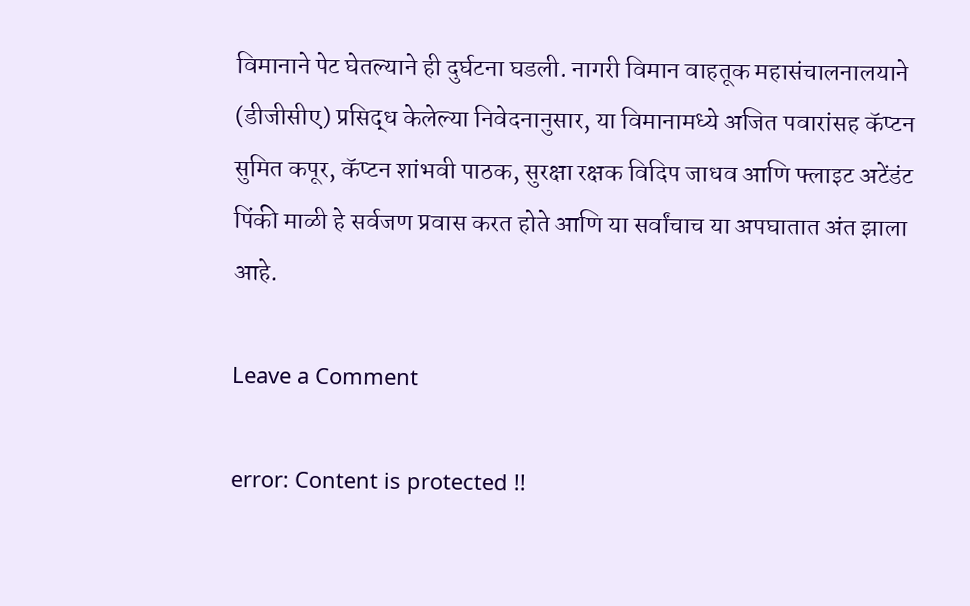विमानाने पेट घेतल्याने ही दुर्घटना घडली. नागरी विमान वाहतूक महासंचालनालयाने (डीजीसीए) प्रसिद्ध केलेल्या निवेदनानुसार, या विमानामध्ये अजित पवारांसह कॅप्टन सुमित कपूर, कॅप्टन शांभवी पाठक, सुरक्षा रक्षक विदिप जाधव आणि फ्लाइट अटेंडंट पिंकी माळी हे सर्वजण प्रवास करत होते आणि या सर्वांचाच या अपघातात अंत झाला आहे.

Leave a Comment

error: Content is protected !!